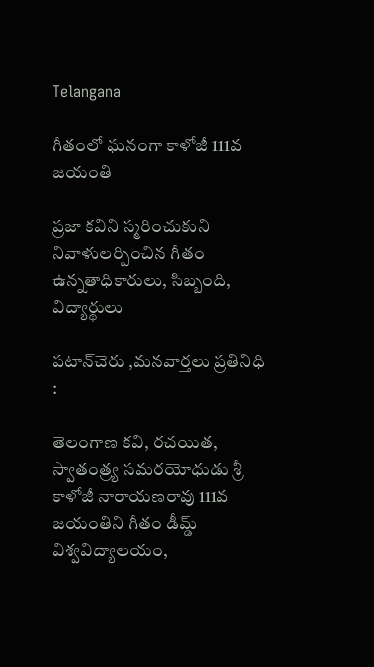Telangana

గీతంలో ఘనంగా కాళోజీ 111వ జయంతి

ప్రజా కవిని స్మరించుకుని నివాళులర్పించిన గీతం ఉన్నతాధికారులు, సిబ్బంది, విద్యార్థులు

పటాన్‌చెరు ,మనవార్తలు ప్రతినిధి :

తెలంగాణ కవి, రచయిత, స్వాతంత్ర్య సమరయోధుడు శ్రీ కాళోజీ నారాయణరావు 111వ జయంతిని గీతం డీమ్డ్ విశ్వవిద్యాలయం,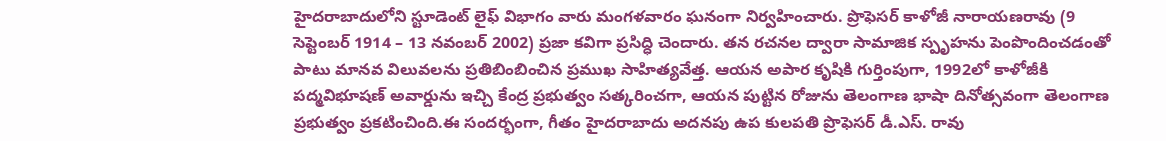హైదరాబాదులోని స్టూడెంట్ లైఫ్ విభాగం వారు మంగళవారం ఘనంగా నిర్వహించారు. ప్రొఫెసర్ కాళోజీ నారాయణరావు (9 సెప్టెంబర్ 1914 – 13 నవంబర్ 2002) ప్రజా కవిగా ప్రసిద్ధి చెందారు. తన రచనల ద్వారా సామాజిక స్పృహను పెంపొందించడంతో పాటు మానవ విలువలను ప్రతిబింబించిన ప్రముఖ సాహిత్యవేత్త. ఆయన అపార కృషికి గుర్తింపుగా, 1992లో కాళోజీకి పద్మవిభూషణ్ అవార్డును ఇచ్చి కేంద్ర ప్రభుత్వం సత్కరించగా, ఆయన పుట్టిన రోజును తెలంగాణ భాషా దినోత్సవంగా తెలంగాణ ప్రభుత్వం ప్రకటించింది.ఈ సందర్భంగా, గీతం హైదరాబాదు అదనపు ఉప కులపతి ప్రొఫెసర్ డీ.ఎస్. రావు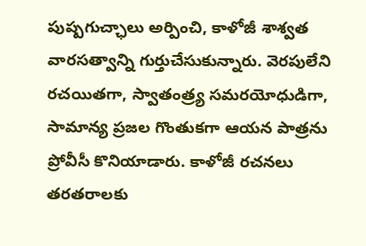పుష్పగుచ్ఛాలు అర్పించి, కాళోజీ శాశ్వత వారసత్వాన్ని గుర్తుచేసుకున్నారు. వెరపులేని రచయితగా, స్వాతంత్ర్య సమరయోధుడిగా, సామాన్య ప్రజల గొంతుకగా ఆయన పాత్రను ప్రోవీసీ కొనియాడారు. కాళోజీ రచనలు తరతరాలకు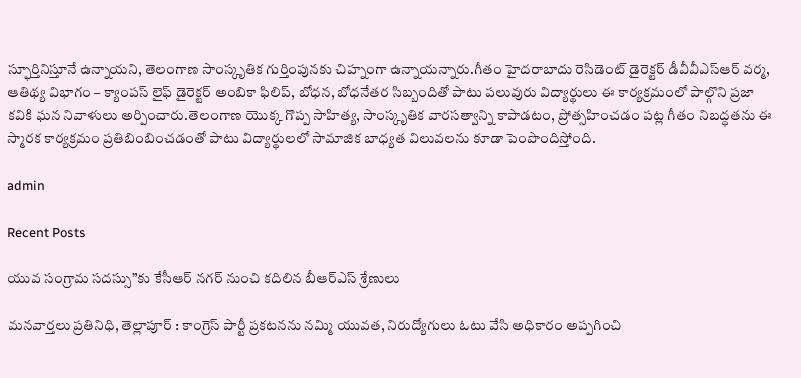స్ఫూర్తినిస్తూనే ఉన్నాయని, తెలంగాణ సాంస్కృతిక గుర్తింపునకు చిహ్నంగా ఉన్నాయన్నారు.గీతం హైదరాబాదు రెసిడెంట్ డైరెక్టర్ డీవీవీఎస్ఆర్ వర్మ, ఆతిథ్య విభాగం – క్యాంపస్ లైఫ్ డైరెక్టర్ అంబికా ఫిలిప్, బోధన, బోధనేతర సిబ్బందితో పాటు పలువురు విద్యార్థులు ఈ కార్యక్రమంలో పాల్గొని ప్రజా కవికి ఘన నివాళులు అర్పించారు.తెలంగాణ యొక్క గొప్ప సాహిత్య, సాంస్కృతిక వారసత్వాన్ని కాపాడటం, ప్రోత్సహించడం పట్ల గీతం నిబద్ధతను ఈ స్మారక కార్యక్రమం ప్రతిబింబించడంతో పాటు విద్యార్థులలో సామాజిక బాధ్యత విలువలను కూడా పెంపొందిస్తోంది.

admin

Recent Posts

యువ సంగ్రామ సదస్సు”కు కేసీఆర్ నగర్ నుంచి కదిలిన బీఆర్ఎస్ శ్రేణులు

మనవార్తలు ప్రతినిధి, తెల్లాపూర్ : కాంగ్రెస్ పార్టీ ప్రకటనను నమ్మి యువత, నిరుద్యోగులు ఓటు వేసి అధికారం అప్పగించి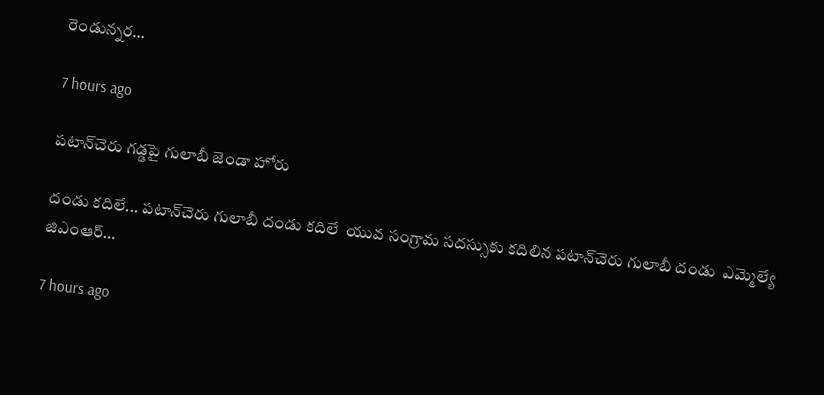రెండున్నర…

7 hours ago

పటాన్‌చెరు గడ్డపై గులాబీ జెండా హోరు

దండు కదిలే... పటాన్‌చెరు గులాబీ దండు కదిలే  యువ సంగ్రామ సదస్సుకు కదిలిన పటాన్‌చెరు గులాబీ దండు  ఎమ్మెల్యే జిఎంఆర్…

7 hours ago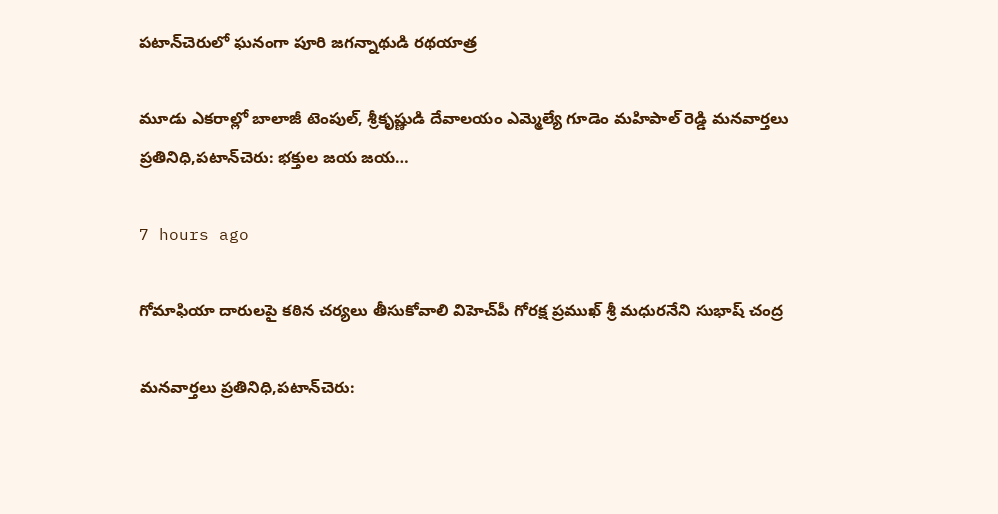పటాన్‌చెరులో ఘనంగా పూరి జగన్నాథుడి రథయాత్ర

మూడు ఎకరాల్లో బాలాజీ టెంపుల్, శ్రీకృష్ణుడి దేవాలయం ఎమ్మెల్యే గూడెం మహిపాల్ రెడ్డి మనవార్తలు ప్రతినిధి,పటాన్‌చెరు: భక్తుల జయ జయ…

7 hours ago

గోమాఫియా దారులపై కఠిన చర్యలు తీసుకోవాలి విహెచ్‌పీ గోరక్ష ప్రముఖ్ శ్రీ మధురనేని సుభాష్ చంద్ర

మనవార్తలు ప్రతినిధి,పటాన్‌చెరు: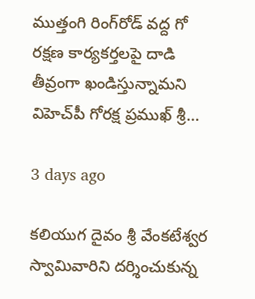ముత్తంగి రింగ్‌రోడ్ వద్ద గో రక్షణ కార్యకర్తలపై దాడి తీవ్రంగా ఖండిస్తున్నామని విహెచ్‌పీ గోరక్ష ప్రముఖ్ శ్రీ…

3 days ago

కలియుగ దైవం శ్రీ వేంకటేశ్వర స్వామివారిని దర్శించుకున్న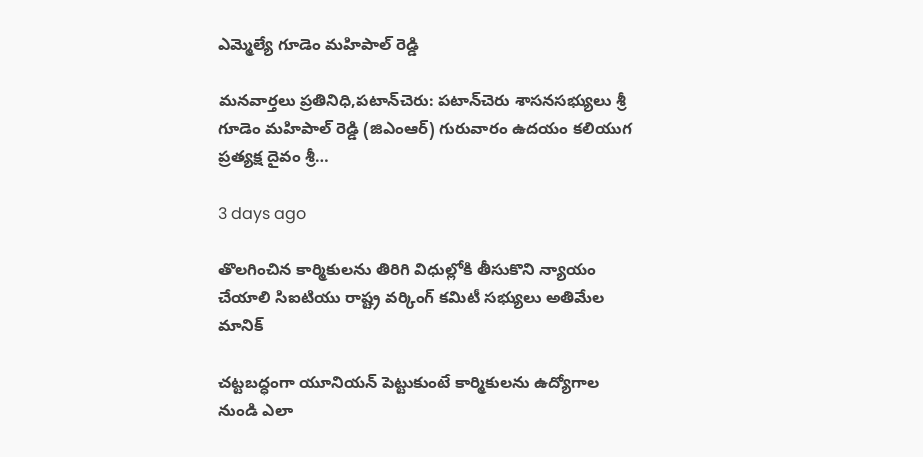ఎమ్మెల్యే గూడెం మహిపాల్ రెడ్డి

మనవార్తలు ప్రతినిధి,పటాన్‌చెరు: పటాన్‌చెరు శాసనసభ్యులు శ్రీ గూడెం మహిపాల్ రెడ్డి (జిఎంఆర్) గురువారం ఉదయం కలియుగ ప్రత్యక్ష దైవం శ్రీ…

3 days ago

తొలగించిన కార్మికులను తిరిగి విధుల్లోకి తీసుకొని న్యాయం చేయాలి సిఐటియు రాష్ట్ర వర్కింగ్ కమిటీ సభ్యులు అతిమేల మానిక్

చట్టబద్ధంగా యూనియన్ పెట్టుకుంటే కార్మికులను ఉద్యోగాల నుండి ఎలా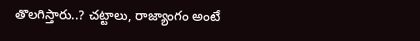తొలగిస్తారు..? చట్టాలు, రాజ్యాంగం అంటే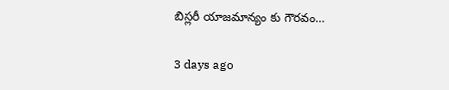బిస్లరీ యాజమాన్యం కు గౌరవం…

3 days ago